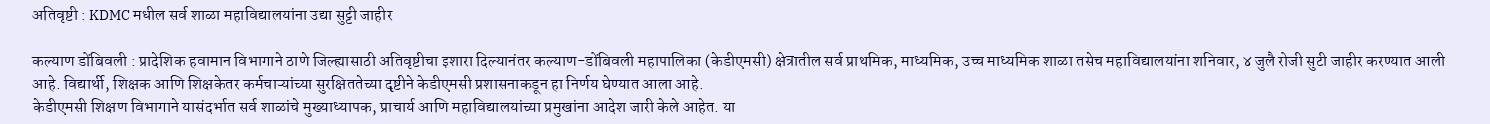अतिवृष्टी : KDMC मधील सर्व शाळा महाविद्यालयांना उद्या सुट्टी जाहीर

कल्याण डोंबिवली : प्रादेशिक हवामान विभागाने ठाणे जिल्ह्यासाठी अतिवृष्टीचा इशारा दिल्यानंतर कल्याण-डोंबिवली महापालिका (केडीएमसी) क्षेत्रातील सर्व प्राथमिक, माध्यमिक, उच्च माध्यमिक शाळा तसेच महाविद्यालयांना शनिवार, ४ जुलै रोजी सुटी जाहीर करण्यात आली आहे. विद्यार्थी, शिक्षक आणि शिक्षकेतर कर्मचाऱ्यांच्या सुरक्षिततेच्या दृष्टीने केडीएमसी प्रशासनाकडून हा निर्णय घेण्यात आला आहे.
केडीएमसी शिक्षण विभागाने यासंदर्भात सर्व शाळांचे मुख्याध्यापक, प्राचार्य आणि महाविद्यालयांच्या प्रमुखांना आदेश जारी केले आहेत. या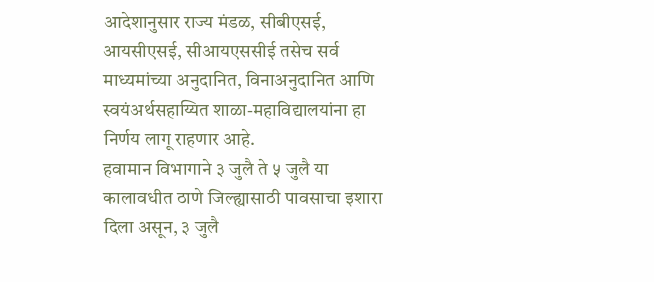आदेशानुसार राज्य मंडळ, सीबीएसई, आयसीएसई, सीआयएससीई तसेच सर्व माध्यमांच्या अनुदानित, विनाअनुदानित आणि स्वयंअर्थसहाय्यित शाळा-महाविद्यालयांना हा निर्णय लागू राहणार आहे.
हवामान विभागाने ३ जुलै ते ५ जुलै या कालावधीत ठाणे जिल्ह्यासाठी पावसाचा इशारा दिला असून, ३ जुलै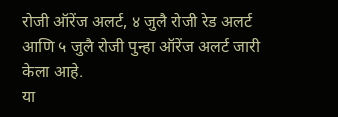रोजी ऑरेंज अलर्ट, ४ जुलै रोजी रेड अलर्ट आणि ५ जुलै रोजी पुन्हा ऑरेंज अलर्ट जारी केला आहे.
या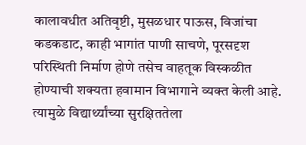कालावधीत अतिवृष्टी, मुसळधार पाऊस, विजांचा कडकडाट, काही भागांत पाणी साचणे, पूरसदृश परिस्थिती निर्माण होणे तसेच वाहतूक विस्कळीत होण्याची शक्यता हवामान विभागाने व्यक्त केली आहे. त्यामुळे विद्यार्थ्यांच्या सुरक्षिततेला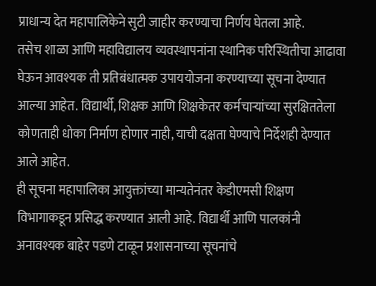प्राधान्य देत महापालिकेने सुटी जाहीर करण्याचा निर्णय घेतला आहे.
तसेच शाळा आणि महाविद्यालय व्यवस्थापनांना स्थानिक परिस्थितीचा आढावा घेऊन आवश्यक ती प्रतिबंधात्मक उपाययोजना करण्याच्या सूचना देण्यात आल्या आहेत. विद्यार्थी, शिक्षक आणि शिक्षकेतर कर्मचाऱ्यांच्या सुरक्षिततेला कोणताही धोका निर्माण होणार नाही, याची दक्षता घेण्याचे निर्देशही देण्यात आले आहेत.
ही सूचना महापालिका आयुक्तांच्या मान्यतेनंतर केडीएमसी शिक्षण विभागाकडून प्रसिद्ध करण्यात आली आहे. विद्यार्थी आणि पालकांनी अनावश्यक बाहेर पडणे टाळून प्रशासनाच्या सूचनांचे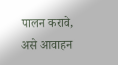पालन करावे, असे आवाहन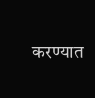करण्यात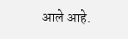आले आहे.